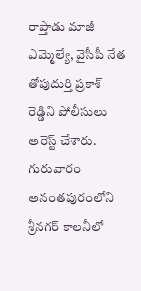రాప్తాడు మాజీ ఎమ్మెల్యే, వైసీపీ నేత తోపుదుర్తి ప్రకాశ్ రెడ్డిని పోలీసులు అరెస్ట్ చేశారు. గురువారం అనంతపురంలోని శ్రీనగర్ కాలనీలో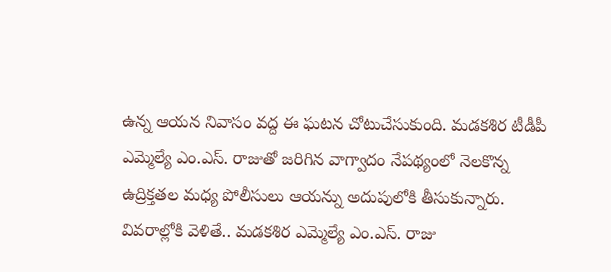ఉన్న ఆయన నివాసం వద్ద ఈ ఘటన చోటుచేసుకుంది. మడకశిర టీడీపీ ఎమ్మెల్యే ఎం.ఎస్. రాజుతో జరిగిన వాగ్వాదం నేపథ్యంలో నెలకొన్న ఉద్రిక్తతల మధ్య పోలీసులు ఆయన్ను అదుపులోకి తీసుకున్నారు.
వివరాల్లోకి వెళితే.. మడకశిర ఎమ్మెల్యే ఎం.ఎస్. రాజు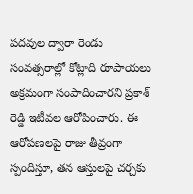పదవుల ద్వారా రెండు సంవత్సరాల్లో కోట్లాది రూపాయలు అక్రమంగా సంపాదించారని ప్రకాశ్ రెడ్డి ఇటీవల ఆరోపించారు. ఈ ఆరోపణలపై రాజు తీవ్రంగా స్పందిస్తూ, తన ఆస్తులపై చర్చకు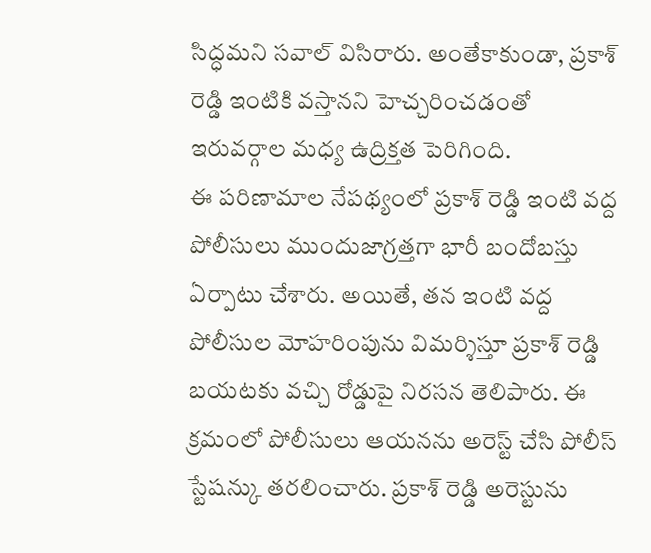సిద్ధమని సవాల్ విసిరారు. అంతేకాకుండా, ప్రకాశ్ రెడ్డి ఇంటికి వస్తానని హెచ్చరించడంతో ఇరువర్గాల మధ్య ఉద్రిక్తత పెరిగింది.
ఈ పరిణామాల నేపథ్యంలో ప్రకాశ్ రెడ్డి ఇంటి వద్ద పోలీసులు ముందుజాగ్రత్తగా భారీ బందోబస్తు ఏర్పాటు చేశారు. అయితే, తన ఇంటి వద్ద పోలీసుల మోహరింపును విమర్శిస్తూ ప్రకాశ్ రెడ్డి బయటకు వచ్చి రోడ్డుపై నిరసన తెలిపారు. ఈ క్రమంలో పోలీసులు ఆయనను అరెస్ట్ చేసి పోలీస్ స్టేషన్కు తరలించారు. ప్రకాశ్ రెడ్డి అరెస్టును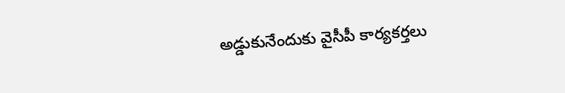అడ్డుకునేందుకు వైసీపీ కార్యకర్తలు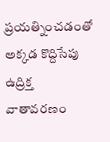ప్రయత్నించడంతో అక్కడ కొద్దిసేపు ఉద్రిక్త వాతావరణం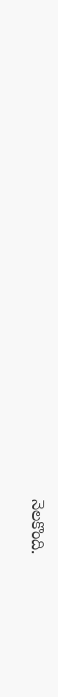నెలకొంది.